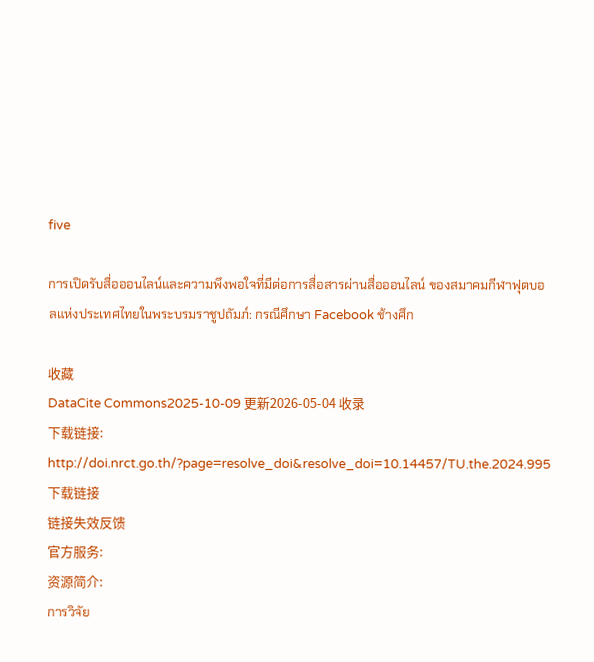five

การเปิดรับสื่อออนไลน์และความพึงพอใจที่มีต่อการสื่อสารผ่านสื่อออนไลน์ ของสมาคมกีฬาฟุตบอลแห่งประเทศไทยในพระบรมราชูปถัมภ์: กรณีศึกษา Facebook ช้างศึก

收藏
DataCite Commons2025-10-09 更新2026-05-04 收录
下载链接:
http://doi.nrct.go.th/?page=resolve_doi&resolve_doi=10.14457/TU.the.2024.995
下载链接
链接失效反馈
官方服务:
资源简介:
การวิจัย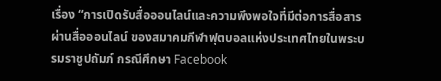เรื่อง “การเปิดรับสื่อออนไลน์และความพึงพอใจที่มีต่อการสื่อสารผ่านสื่อออนไลน์ ของสมาคมกีฬาฟุตบอลแห่งประเทศไทยในพระบรมราชูปถัมภ์ กรณีศึกษา Facebook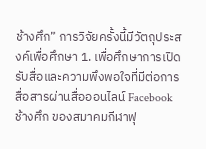ช้างศึก” การวิจัยครั้งนี้มีวัตถุประสงค์เพื่อศึกษา 1. เพื่อศึกษาการเปิดรับสื่อและความพึงพอใจที่มีต่อการสื่อสารผ่านสื่อออนไลน์ Facebook ช้างศึก ของสมาคมกีฬาฟุ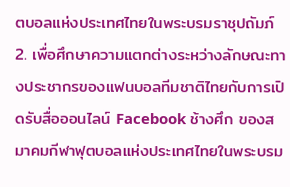ตบอลแห่งประเทศไทยในพระบรมราชุปถัมภ์ 2. เพื่อศึกษาความแตกต่างระหว่างลักษณะทางประชากรของแฟนบอลทีมชาติไทยกับการเปิดรับสื่อออนไลน์ Facebook ช้างศึก ของสมาคมกีฬาฟุตบอลแห่งประเทศไทยในพระบรม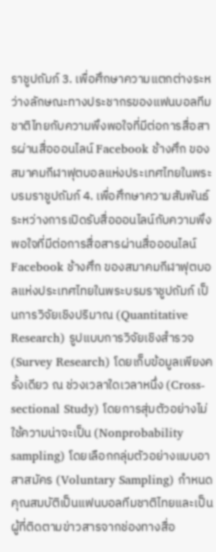ราชูปถัมภ์ 3. เพื่อศึกษาความแตกต่างระหว่างลักษณะทางประชากรของแฟนบอลทีมชาติไทยกับความพึงพอใจที่มีต่อการสื่อสารผ่านสื่อออนไลน์ Facebook ช้างศึก ของสมาคมกีฬาฟุตบอลแห่งประเทศไทยในพระบรมราชูปถัมภ์ 4. เพื่อศึกษาความสัมพันธ์ระหว่างการเปิดรับสื่อออนไลน์กับความพึงพอใจที่มีต่อการสื่อสารผ่านสื่อออนไลน์ Facebook ช้างศึก ของสมาคมกีฬาฟุตบอลแห่งประเทศไทยในพระบรมราชูปถัมภ์ เป็นการวิจัยเชิงปริมาณ (Quantitative Research) รูปแบบการวิจัยเชิงสํารวจ (Survey Research) โดยเก็บข้อมูลเพียงครั้งเดียว ณ ช่วงเวลาใดเวลาหนึ่ง (Cross-sectional Study) โดยการสุ่มตัวอย่างไม่ใช้ความน่าจะเป็น (Nonprobability sampling) โดยเลือกกลุ่มตัวอย่างแบบอาสาสมัคร (Voluntary Sampling) กำหนดคุณสมบัติเป็นแฟนบอลทีมชาติไทยและเป็นผู้ที่ติดตามข่าวสารจากช่องทางสื่อ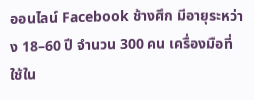ออนไลน์ Facebook ช้างศึก มีอายุระหว่าง 18–60 ปี จำนวน 300 คน เครื่องมือที่ใช้ใน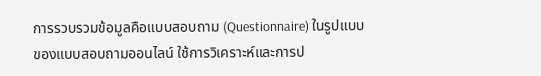การรวบรวมข้อมูลคือแบบสอบถาม (Questionnaire) ในรูปแบบของแบบสอบถามออนไลน์ ใช้การวิเคราะห์และการป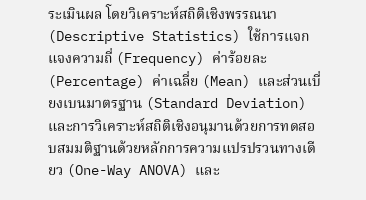ระเมินผล โดยวิเคราะห์สถิติเชิงพรรณนา (Descriptive Statistics) ใช้การแจกแจงความถี่ (Frequency) ค่าร้อยละ (Percentage) ค่าเฉลี่ย (Mean) และส่วนเบี่ยงเบนมาตรฐาน (Standard Deviation) และการวิเคราะห์สถิติเชิงอนุมานด้วยการทดสอบสมมติฐานด้วยหลักการความแปรปรวนทางเดียว (One-Way ANOVA) และ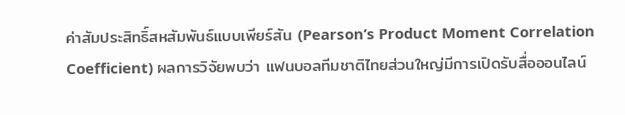ค่าสัมประสิทธิ์สหสัมพันธ์แบบเพียร์สัน (Pearson’s Product Moment Correlation Coefficient) ผลการวิจัยพบว่า แฟนบอลทีมชาติไทยส่วนใหญ่มีการเปิดรับสื่อออนไลน์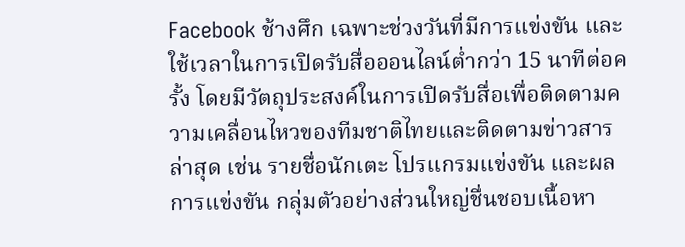Facebook ช้างศึก เฉพาะช่วงวันที่มีการแข่งขัน และใช้เวลาในการเปิดรับสื่อออนไลน์ต่ำกว่า 15 นาทีต่อครั้ง โดยมีวัตถุประสงค์ในการเปิดรับสื่อเพื่อติดตามความเคลื่อนไหวของทีมชาติไทยและติดตามข่าวสารล่าสุด เช่น รายชื่อนักเตะ โปรแกรมแข่งขัน และผลการแข่งขัน กลุ่มตัวอย่างส่วนใหญ่ชื่นชอบเนื้อหา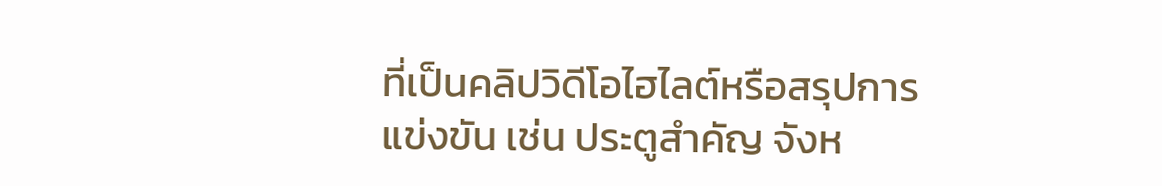ที่เป็นคลิปวิดีโอไฮไลต์หรือสรุปการแข่งขัน เช่น ประตูสำคัญ จังห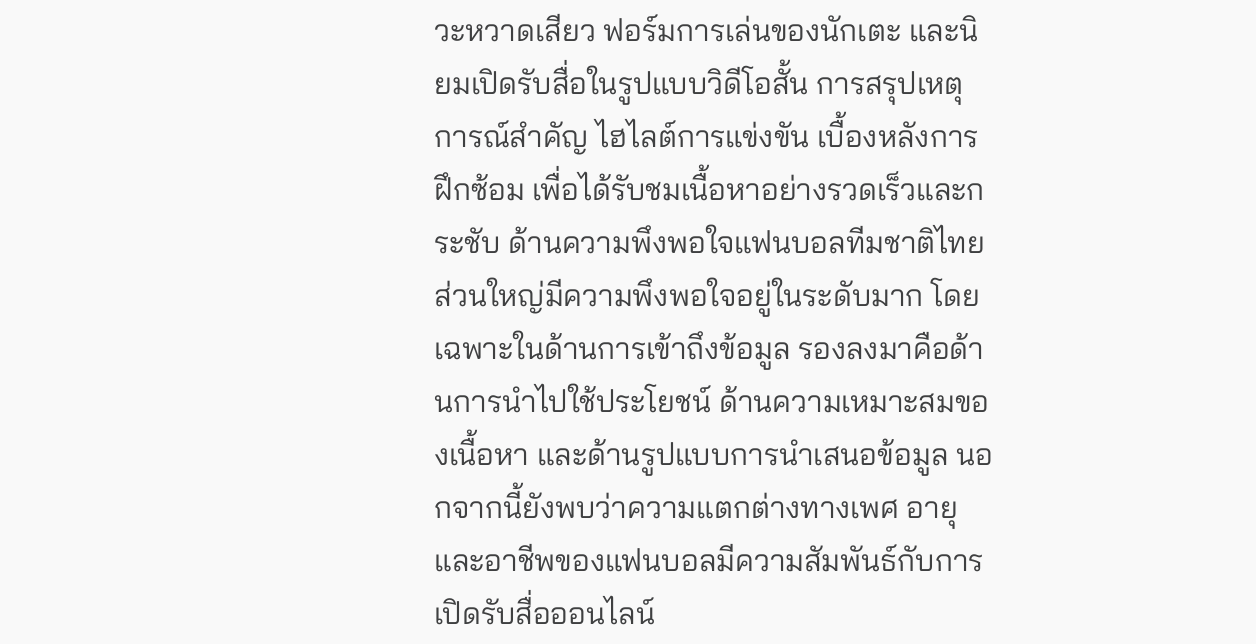วะหวาดเสียว ฟอร์มการเล่นของนักเตะ และนิยมเปิดรับสื่อในรูปแบบวิดีโอสั้น การสรุปเหตุการณ์สำคัญ ไฮไลต์การแข่งขัน เบื้องหลังการฝึกซ้อม เพื่อได้รับชมเนื้อหาอย่างรวดเร็วและกระชับ ด้านความพึงพอใจแฟนบอลทีมชาติไทยส่วนใหญ่มีความพึงพอใจอยู่ในระดับมาก โดยเฉพาะในด้านการเข้าถึงข้อมูล รองลงมาคือด้านการนำไปใช้ประโยชน์ ด้านความเหมาะสมของเนื้อหา และด้านรูปแบบการนำเสนอข้อมูล นอกจากนี้ยังพบว่าความแตกต่างทางเพศ อายุ และอาชีพของแฟนบอลมีความสัมพันธ์กับการเปิดรับสื่อออนไลน์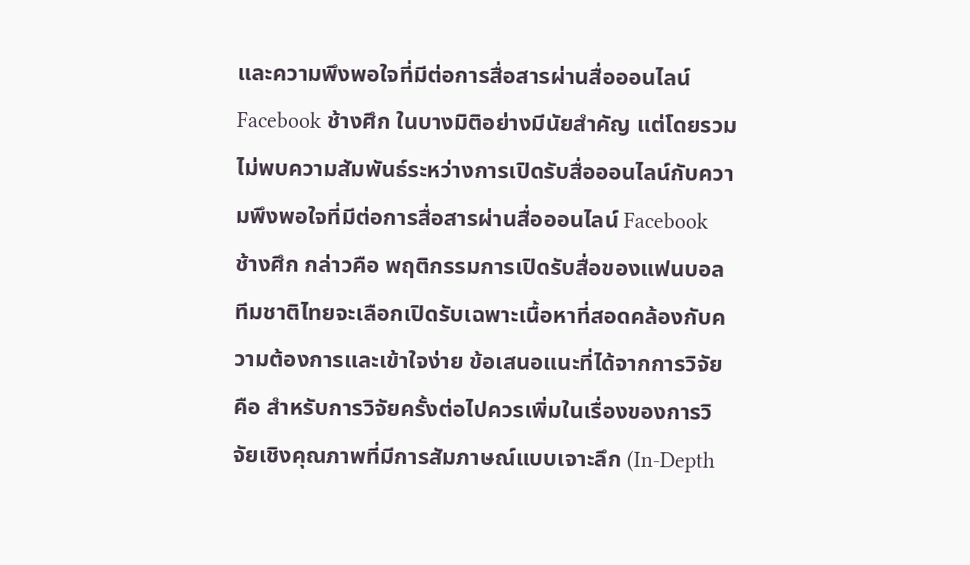และความพึงพอใจที่มีต่อการสื่อสารผ่านสื่อออนไลน์ Facebook ช้างศึก ในบางมิติอย่างมีนัยสำคัญ แต่โดยรวมไม่พบความสัมพันธ์ระหว่างการเปิดรับสื่อออนไลน์กับความพึงพอใจที่มีต่อการสื่อสารผ่านสื่อออนไลน์ Facebook ช้างศึก กล่าวคือ พฤติกรรมการเปิดรับสื่อของแฟนบอลทีมชาติไทยจะเลือกเปิดรับเฉพาะเนื้อหาที่สอดคล้องกับความต้องการและเข้าใจง่าย ข้อเสนอแนะที่ได้จากการวิจัย คือ สำหรับการวิจัยครั้งต่อไปควรเพิ่มในเรื่องของการวิจัยเชิงคุณภาพที่มีการสัมภาษณ์แบบเจาะลึก (In-Depth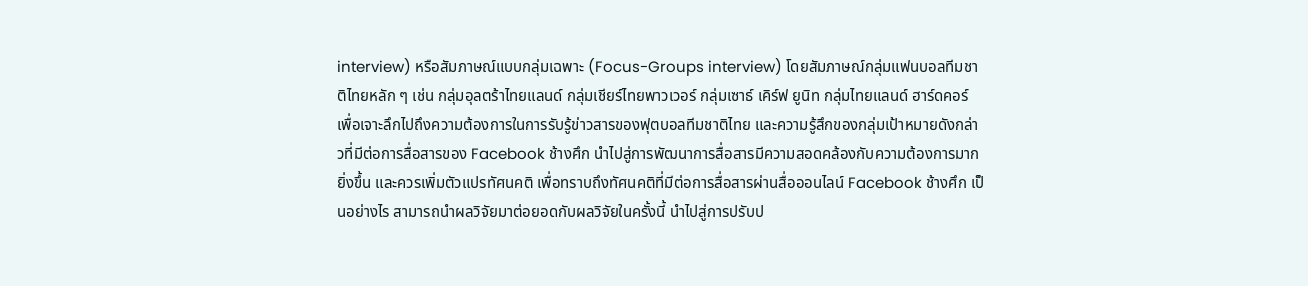interview) หรือสัมภาษณ์แบบกลุ่มเฉพาะ (Focus-Groups interview) โดยสัมภาษณ์กลุ่มแฟนบอลทีมชาติไทยหลัก ๆ เช่น กลุ่มอุลตร้าไทยแลนด์ กลุ่มเชียร์ไทยพาวเวอร์ กลุ่มเซาธ์ เคิร์ฟ ยูนิท กลุ่มไทยแลนด์ ฮาร์ดคอร์ เพื่อเจาะลึกไปถึงความต้องการในการรับรู้ข่าวสารของฟุตบอลทีมชาติไทย และความรู้สึกของกลุ่มเป้าหมายดังกล่าวที่มีต่อการสื่อสารของ Facebook ช้างศึก นำไปสู่การพัฒนาการสื่อสารมีความสอดคล้องกับความต้องการมากยิ่งขึ้น และควรเพิ่มตัวแปรทัศนคติ เพื่อทราบถึงทัศนคติที่มีต่อการสื่อสารผ่านสื่อออนไลน์ Facebook ช้างศึก เป็นอย่างไร สามารถนำผลวิจัยมาต่อยอดกับผลวิจัยในครั้งนี้ นำไปสู่การปรับป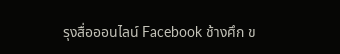รุงสื่อออนไลน์ Facebook ช้างศึก ข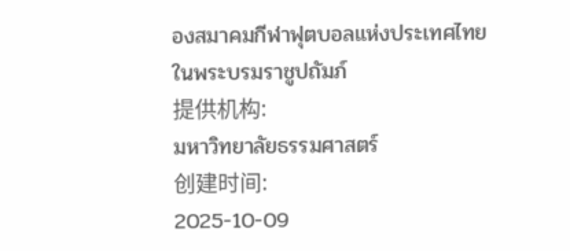องสมาคมกีฬาฟุตบอลแห่งประเทศไทยในพระบรมราชูปถัมภ์
提供机构:
มหาวิทยาลัยธรรมศาสตร์
创建时间:
2025-10-09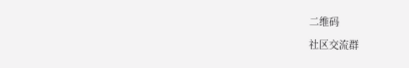二维码
社区交流群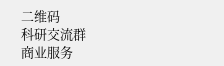二维码
科研交流群
商业服务